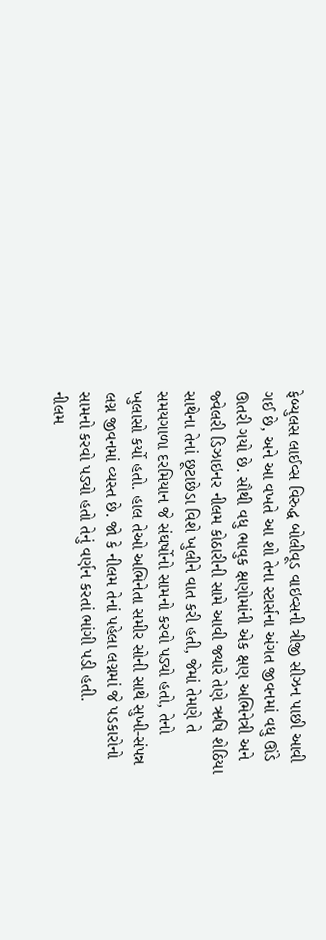ફેબ્યુલસ લાઈવ્સ વિરુદ્ધ બોલીવૂડ વાઇવ્સની ત્રીજી સીઝન પાછી આવી ગઈ છે, અને આ વખતે આ શો તેના સ્ટાર્સના અંગત જીવનમાં વધુ ઊંડે ઊતરી ગયો છે. સૌથી વધુ ભાવુક ક્ષણોમાંની એક ક્ષણ અભિનેત્રી અને જ્વેલરી ડિઝાઇનર નીલમ કોઠારીની સામે આવી જ્યારે તેણે ઋષિ શેઠિયા સાથેના તેનાં છૂટાછેડા વિશે ખુલીને વાત કરી હતી, જેમાં તેમણે તે સમયગાળા દરમિયાન જે સંઘર્ષોનો સામનો કરવો પડ્યો હતો, તેનો ખુલાસો કર્યો હતો. હાલ તેઓ અભિનેતા સમીર સોની સાથે સુખી-સંપન્ન લગ્ન જીવનમાં વ્યસ્ત છે. જો કે નીલમ તેનાં પહેલા લગ્નમાં જે પડકારોનો સામનો કરવો પડ્યો હતો તેનું વર્ણન કરતાં ભાંગી પડી હતી.
નીલમ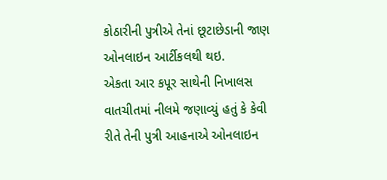કોઠારીની પુત્રીએ તેનાં છૂટાછેડાની જાણ ઓનલાઇન આર્ટીકલથી થઇ.
એકતા આર કપૂર સાથેની નિખાલસ વાતચીતમાં નીલમે જણાવ્યું હતું કે કેવી રીતે તેની પુત્રી આહનાએ ઓનલાઇન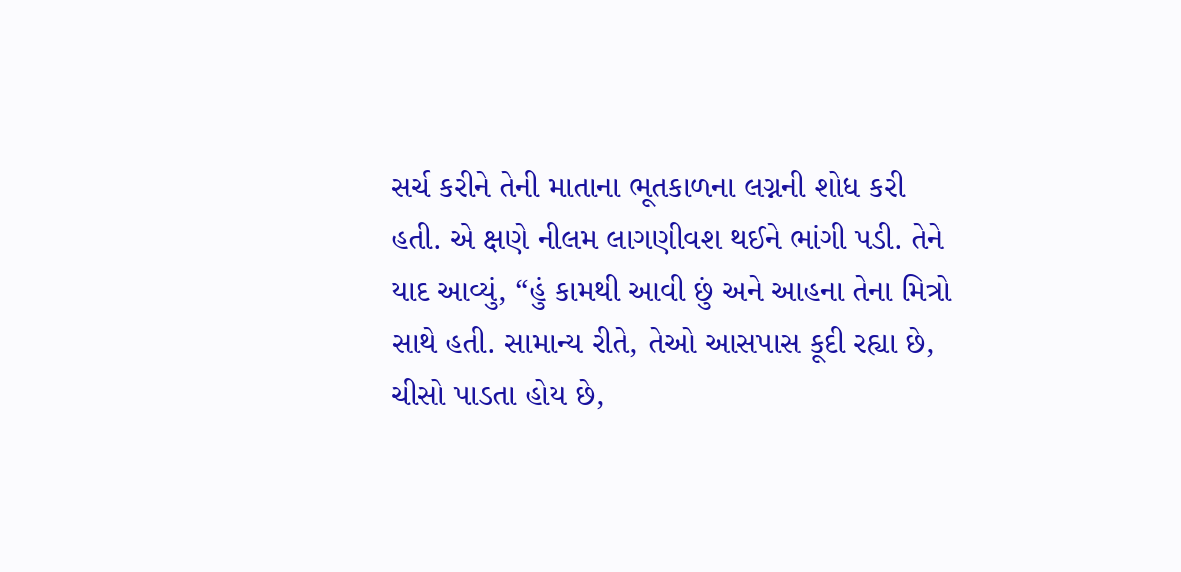સર્ચ કરીને તેની માતાના ભૂતકાળના લગ્નની શોધ કરી હતી. એ ક્ષણે નીલમ લાગણીવશ થઈને ભાંગી પડી. તેને યાદ આવ્યું, “હું કામથી આવી છું અને આહના તેના મિત્રો સાથે હતી. સામાન્ય રીતે, તેઓ આસપાસ કૂદી રહ્યા છે, ચીસો પાડતા હોય છે,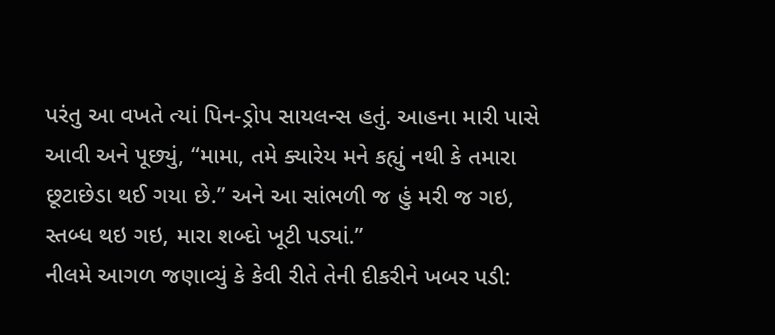પરંતુ આ વખતે ત્યાં પિન-ડ્રોપ સાયલન્સ હતું. આહના મારી પાસે આવી અને પૂછ્યું, “મામા, તમે ક્યારેય મને કહ્યું નથી કે તમારા છૂટાછેડા થઈ ગયા છે.” અને આ સાંભળી જ હું મરી જ ગઇ, સ્તબ્ધ થઇ ગઇ, મારા શબ્દો ખૂટી પડ્યાં.”
નીલમે આગળ જણાવ્યું કે કેવી રીતે તેની દીકરીને ખબર પડી: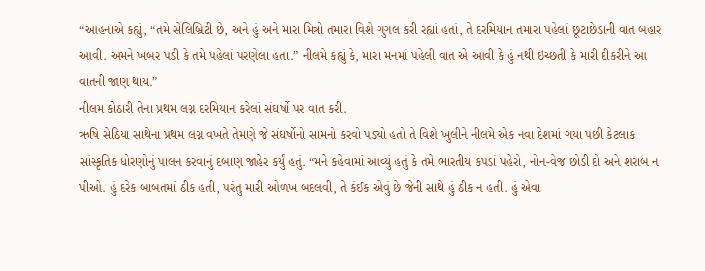“આહનાએ કહ્યું, “તમે સેલિબ્રિટી છે, અને હું અને મારા મિત્રો તમારા વિશે ગુગલ કરી રહ્યાં હતાં, તે દરમિયાન તમારા પહેલાં છૂટાછેડાની વાત બહાર આવી. અમને ખબર પડી કે તમે પહેલાં પરણેલા હતા.” નીલમે કહ્યું કે, મારા મનમાં પહેલી વાત એ આવી કે હું નથી ઇચ્છતી કે મારી દીકરીને આ વાતની જાણ થાય.”
નીલમ કોઠારી તેના પ્રથમ લગ્ન દરમિયાન કરેલાં સંઘર્ષો પર વાત કરી.
ઋષિ સેઠિયા સાથેના પ્રથમ લગ્ન વખતે તેમણે જે સંઘર્ષોનો સામનો કરવો પડ્યો હતો તે વિશે ખુલીને નીલમે એક નવા દેશમાં ગયા પછી કેટલાક સાંસ્કૃતિક ધોરણોનું પાલન કરવાનું દબાણ જાહેર કર્યું હતું. “મને કહેવામાં આવ્યું હતું કે તમે ભારતીય કપડાં પહેરો, નોન-વેજ છોડી દો અને શરાબ ન પીઓ. હું દરેક બાબતમાં ઠીક હતી, પરંતુ મારી ઓળખ બદલવી, તે કંઈક એવું છે જેની સાથે હું ઠીક ન હતી. હું એવા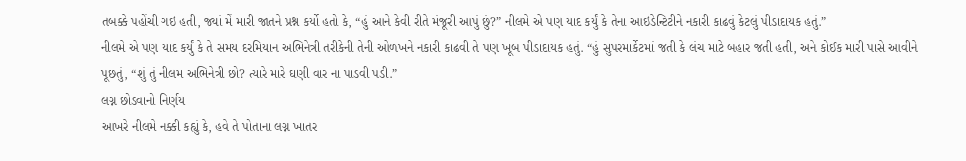તબક્કે પહોંચી ગઇ હતી, જ્યાં મેં મારી જાતને પ્રશ્ન કર્યો હતો કે, “હું આને કેવી રીતે મંજૂરી આપું છું?” નીલમે એ પણ યાદ કર્યું કે તેના આઇડેન્ટિટીને નકારી કાઢવું કેટલું પીડાદાયક હતું.”
નીલમે એ પણ યાદ કર્યું કે તે સમય દરમિયાન અભિનેત્રી તરીકેની તેની ઓળખને નકારી કાઢવી તે પણ ખૂબ પીડાદાયક હતું. “હું સુપરમાર્કેટમાં જતી કે લંચ માટે બહાર જતી હતી, અને કોઈક મારી પાસે આવીને પૂછતું, “શું તું નીલમ અભિનેત્રી છો? ત્યારે મારે ઘણી વાર ના પાડવી પડી.”
લગ્ન છોડવાનો નિર્ણય
આખરે નીલમે નક્કી કહ્યું કે, હવે તે પોતાના લગ્ન ખાતર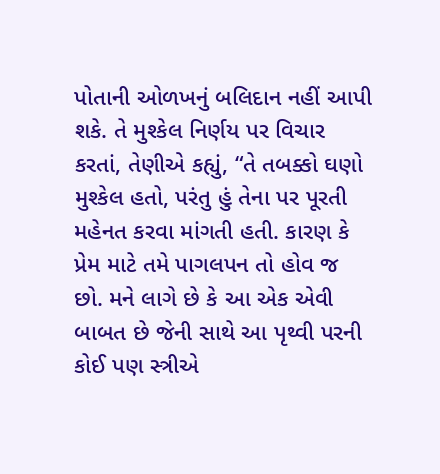પોતાની ઓળખનું બલિદાન નહીં આપી શકે. તે મુશ્કેલ નિર્ણય પર વિચાર કરતાં, તેણીએ કહ્યું, “તે તબક્કો ઘણો મુશ્કેલ હતો, પરંતુ હું તેના પર પૂરતી મહેનત કરવા માંગતી હતી. કારણ કે પ્રેમ માટે તમે પાગલપન તો હોવ જ છો. મને લાગે છે કે આ એક એવી બાબત છે જેની સાથે આ પૃથ્વી પરની કોઈ પણ સ્ત્રીએ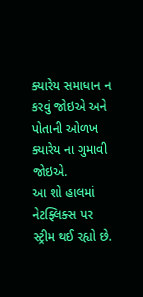ક્યારેય સમાધાન ન કરવું જોઇએ અને પોતાની ઓળખ ક્યારેય ના ગુમાવી જોઇએ.
આ શો હાલમાં નેટફ્લિક્સ પર સ્ટ્રીમ થઈ રહ્યો છે.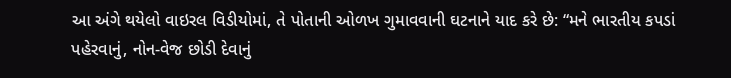આ અંગે થયેલો વાઇરલ વિડીયોમાં, તે પોતાની ઓળખ ગુમાવવાની ઘટનાને યાદ કરે છે: “મને ભારતીય કપડાં પહેરવાનું, નોન-વેજ છોડી દેવાનું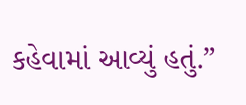કહેવામાં આવ્યું હતું.”